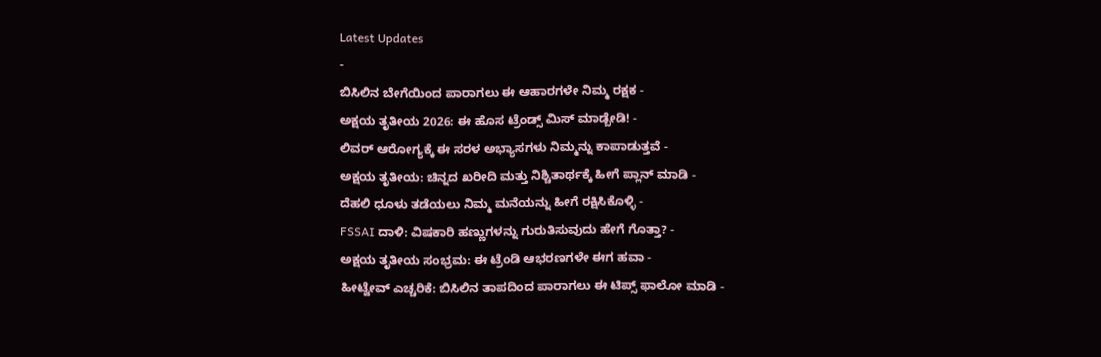Latest Updates
-
ಬಿಸಿಲಿನ ಬೇಗೆಯಿಂದ ಪಾರಾಗಲು ಈ ಆಹಾರಗಳೇ ನಿಮ್ಮ ರಕ್ಷಕ -
ಅಕ್ಷಯ ತೃತೀಯ 2026: ಈ ಹೊಸ ಟ್ರೆಂಡ್ಸ್ ಮಿಸ್ ಮಾಡ್ಬೇಡಿ! -
ಲಿವರ್ ಆರೋಗ್ಯಕ್ಕೆ ಈ ಸರಳ ಅಭ್ಯಾಸಗಳು ನಿಮ್ಮನ್ನು ಕಾಪಾಡುತ್ತವೆ -
ಅಕ್ಷಯ ತೃತೀಯ: ಚಿನ್ನದ ಖರೀದಿ ಮತ್ತು ನಿಶ್ಚಿತಾರ್ಥಕ್ಕೆ ಹೀಗೆ ಪ್ಲಾನ್ ಮಾಡಿ -
ದೆಹಲಿ ಧೂಳು ತಡೆಯಲು ನಿಮ್ಮ ಮನೆಯನ್ನು ಹೀಗೆ ರಕ್ಷಿಸಿಕೊಳ್ಳಿ -
FSSAI ದಾಳಿ: ವಿಷಕಾರಿ ಹಣ್ಣುಗಳನ್ನು ಗುರುತಿಸುವುದು ಹೇಗೆ ಗೊತ್ತಾ? -
ಅಕ್ಷಯ ತೃತೀಯ ಸಂಭ್ರಮ: ಈ ಟ್ರೆಂಡಿ ಆಭರಣಗಳೇ ಈಗ ಹವಾ -
ಹೀಟ್ವೇವ್ ಎಚ್ಚರಿಕೆ: ಬಿಸಿಲಿನ ತಾಪದಿಂದ ಪಾರಾಗಲು ಈ ಟಿಪ್ಸ್ ಫಾಲೋ ಮಾಡಿ -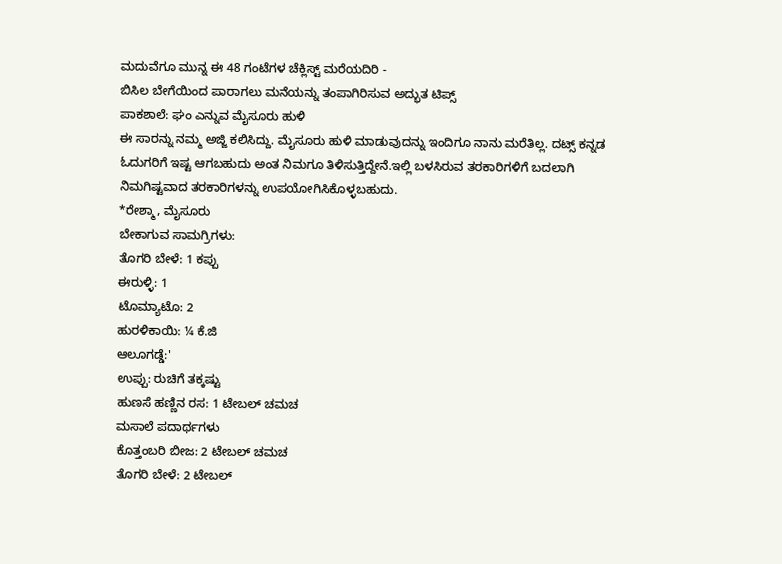ಮದುವೆಗೂ ಮುನ್ನ ಈ 48 ಗಂಟೆಗಳ ಚೆಕ್ಲಿಸ್ಟ್ ಮರೆಯದಿರಿ -
ಬಿಸಿಲ ಬೇಗೆಯಿಂದ ಪಾರಾಗಲು ಮನೆಯನ್ನು ತಂಪಾಗಿರಿಸುವ ಅದ್ಭುತ ಟಿಪ್ಸ್
ಪಾಕಶಾಲೆ: ಘಂ ಎನ್ನುವ ಮೈಸೂರು ಹುಳಿ
ಈ ಸಾರನ್ನು ನಮ್ಮ ಅಜ್ಜಿ ಕಲಿಸಿದ್ದು. ಮೈಸೂರು ಹುಳಿ ಮಾಡುವುದನ್ನು ಇಂದಿಗೂ ನಾನು ಮರೆತಿಲ್ಲ. ದಟ್ಸ್ ಕನ್ನಡ ಓದುಗರಿಗೆ ಇಷ್ಟ ಆಗಬಹುದು ಅಂತ ನಿಮಗೂ ತಿಳಿಸುತ್ತಿದ್ದೇನೆ.ಇಲ್ಲಿ ಬಳಸಿರುವ ತರಕಾರಿಗಳಿಗೆ ಬದಲಾಗಿ ನಿಮಗಿಷ್ಟವಾದ ತರಕಾರಿಗಳನ್ನು ಉಪಯೋಗಿಸಿಕೊಳ್ಳಬಹುದು.
*ರೇಶ್ಮಾ, ಮೈಸೂರು
ಬೇಕಾಗುವ ಸಾಮಗ್ರಿಗಳು:
ತೊಗರಿ ಬೇಳೆ: 1 ಕಪ್ಪು
ಈರುಳ್ಳಿ: 1
ಟೊಮ್ಯಾಟೊ: 2
ಹುರಳಿಕಾಯಿ: ¼ ಕೆ.ಜಿ
ಆಲೂಗಡ್ಡೆ:'
ಉಪ್ಪು: ರುಚಿಗೆ ತಕ್ಕಷ್ಟು
ಹುಣಸೆ ಹಣ್ಣಿನ ರಸ: 1 ಟೇಬಲ್ ಚಮಚ
ಮಸಾಲೆ ಪದಾರ್ಥಗಳು
ಕೊತ್ತಂಬರಿ ಬೀಜ: 2 ಟೇಬಲ್ ಚಮಚ
ತೊಗರಿ ಬೇಳೆ: 2 ಟೇಬಲ್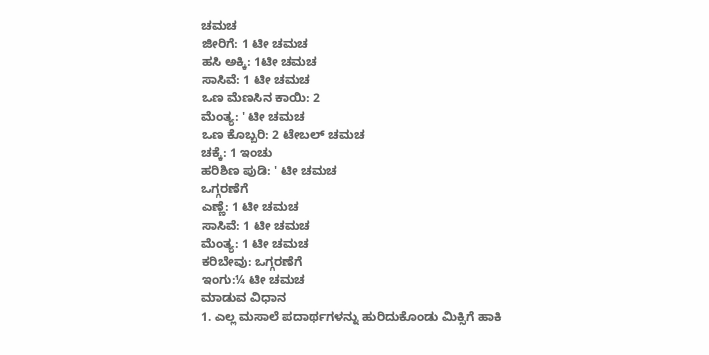ಚಮಚ
ಜೀರಿಗೆ: 1 ಟೀ ಚಮಚ
ಹಸಿ ಅಕ್ಕಿ: 1ಟೀ ಚಮಚ
ಸಾಸಿವೆ: 1 ಟೀ ಚಮಚ
ಒಣ ಮೆಣಸಿನ ಕಾಯಿ: 2
ಮೆಂತ್ಯ: ' ಟೀ ಚಮಚ
ಒಣ ಕೊಬ್ಬರಿ: 2 ಟೇಬಲ್ ಚಮಚ
ಚಕ್ಕೆ: 1 ಇಂಚು
ಹರಿಶಿಣ ಪುಡಿ: ' ಟೀ ಚಮಚ
ಒಗ್ಗರಣೆಗೆ
ಎಣ್ಣೆ: 1 ಟೀ ಚಮಚ
ಸಾಸಿವೆ: 1 ಟೀ ಚಮಚ
ಮೆಂತ್ಯ: 1 ಟೀ ಚಮಚ
ಕರಿಬೇವು: ಒಗ್ಗರಣೆಗೆ
ಇಂಗು:¼ ಟೀ ಚಮಚ
ಮಾಡುವ ವಿಧಾನ
1. ಎಲ್ಲ ಮಸಾಲೆ ಪದಾರ್ಥಗಳನ್ನು ಹುರಿದುಕೊಂಡು ಮಿಕ್ಸಿಗೆ ಹಾಕಿ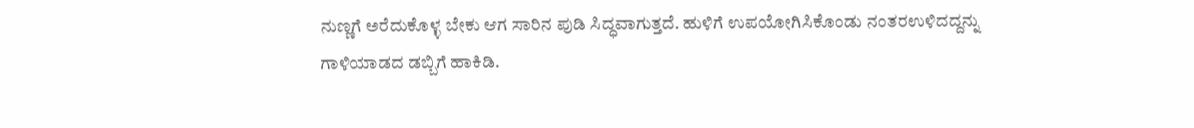ನುಣ್ಣಗೆ ಅರೆದುಕೊಳ್ಳ ಬೇಕು ಆಗ ಸಾರಿನ ಪುಡಿ ಸಿದ್ಧವಾಗುತ್ತದೆ. ಹುಳಿಗೆ ಉಪಯೋಗಿಸಿಕೊಂಡು ನಂತರಉಳಿದದ್ದನ್ನು ಗಾಳಿಯಾಡದ ಡಬ್ಬಿಗೆ ಹಾಕಿಡಿ.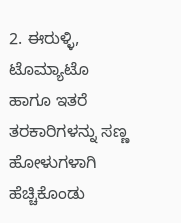2. ಈರುಳ್ಳಿ, ಟೊಮ್ಯಾಟೊ ಹಾಗೂ ಇತರೆ ತರಕಾರಿಗಳನ್ನು ಸಣ್ಣ ಹೋಳುಗಳಾಗಿ ಹೆಚ್ಚಿಕೊಂಡು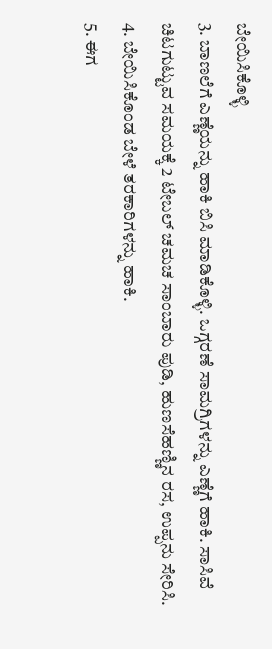ಬೇಯಿಸಿಕೊಳ್ಳಿ
3. ಬಾಣಲೆಗೆ ಎಣ್ಣೆಯನ್ನು ಹಾಕಿ ಬಿಸಿ ಮಾಡಿಕೊಳ್ಳಿ. ಒಗ್ಗರಣೆ ಸಾಮಗ್ರಿಗಳನ್ನು ಎಣ್ಣೆಗೆ ಹಾಕಿ. ಸಾಸಿವೆ ಚಿಟಗುಟ್ಟುವ ಸಮಯಕ್ಕೆ 2 ಟೇಬಲ್ ಚಮಚ ಸಾಂಬಾರು ಪುಡಿ, ಹುಣಸೆಹಣ್ಣಿನ ರಸ, ಉಪ್ಪನು ಸೇರಿಸಿ.
4. ಬೇಯಿಸಿಕೊಂಡ ಬೇಳೆ ತರಕಾರಿಗಳನ್ನು ಹಾಕಿ.
5. ಈಗ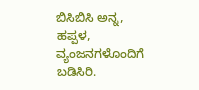ಬಿಸಿಬಿಸಿ ಅನ್ನ, ಹಪ್ಪಳ, ವ್ಯಂಜನಗಳೊಂದಿಗೆ ಬಡಿಸಿರಿ.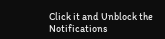Click it and Unblock the Notifications